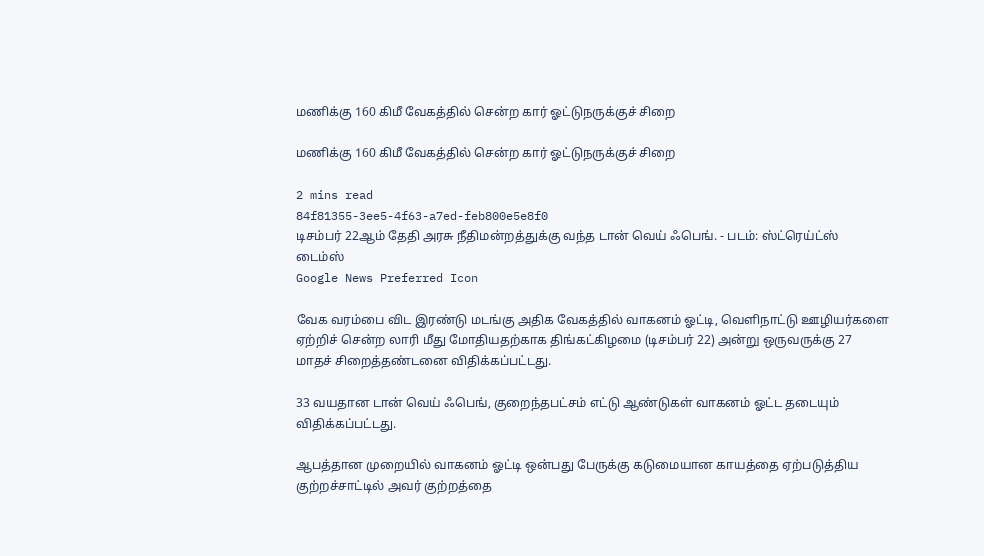மணிக்கு 160 கிமீ வேகத்தில் சென்ற கார் ஓட்டுநருக்குச் சிறை

மணிக்கு 160 கிமீ வேகத்தில் சென்ற கார் ஓட்டுநருக்குச் சிறை

2 mins read
84f81355-3ee5-4f63-a7ed-feb800e5e8f0
டிசம்பர் 22ஆம் தேதி அரசு நீதிமன்றத்துக்கு வந்த டான் வெய் ஃபெங். - படம்: ஸ்ட்ரெய்ட்ஸ் டைம்ஸ்
Google News Preferred Icon

வேக வரம்பை விட இரண்டு மடங்கு அதிக வேகத்தில் வாகனம் ஓட்டி, வெளிநாட்டு ஊழியர்களை ஏற்றிச் சென்ற லாரி மீது மோதியதற்காக திங்கட்கிழமை (டிசம்பர் 22) அன்று ஒருவருக்கு 27 மாதச் சிறைத்தண்டனை விதிக்கப்பட்டது.

33 வயதான டான் வெய் ஃபெங், குறைந்தபட்சம் எட்டு ஆண்டுகள் வாகனம் ஓட்ட தடையும் விதிக்கப்பட்டது.

ஆபத்தான முறையில் வாகனம் ஓட்டி ஒன்பது பேருக்கு கடுமையான காயத்தை ஏற்படுத்திய குற்றச்சாட்டில் அவர் குற்றத்தை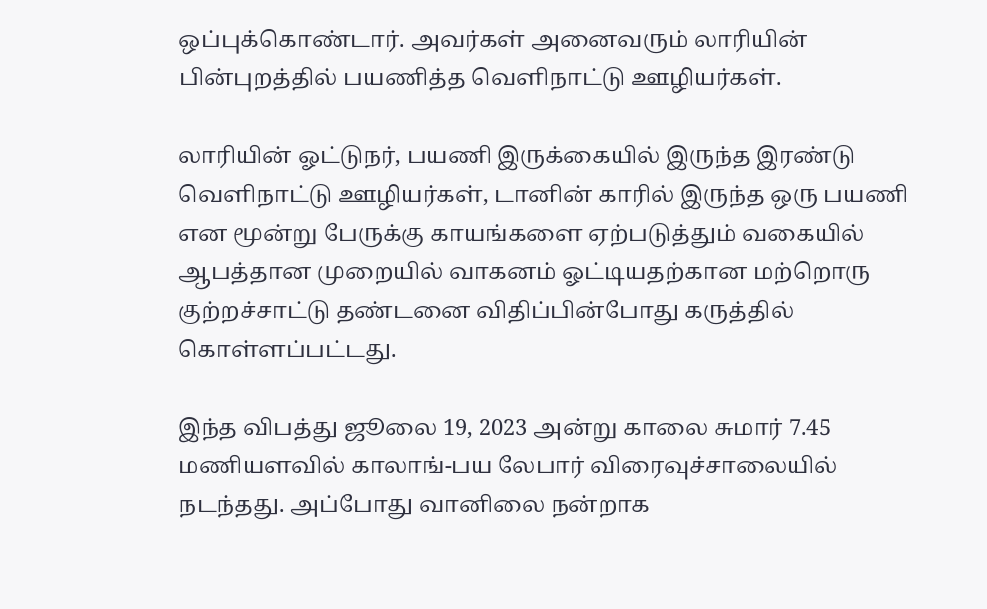ஒப்புக்கொண்டார். அவர்கள் அனைவரும் லாரியின் பின்புறத்தில் பயணித்த வெளிநாட்டு ஊழியர்கள்.

லாரியின் ஓட்டுநர், பயணி இருக்கையில் இருந்த இரண்டு வெளிநாட்டு ஊழியர்கள், டானின் காரில் இருந்த ஒரு பயணி என மூன்று பேருக்கு காயங்களை ஏற்படுத்தும் வகையில் ஆபத்தான முறையில் வாகனம் ஓட்டியதற்கான மற்றொரு குற்றச்சாட்டு தண்டனை விதிப்பின்போது கருத்தில் கொள்ளப்பட்டது.

இந்த விபத்து ஜூலை 19, 2023 அன்று காலை சுமார் 7.45 மணியளவில் காலாங்-பய லேபார் விரைவுச்சாலையில் நடந்தது. அப்போது வானிலை நன்றாக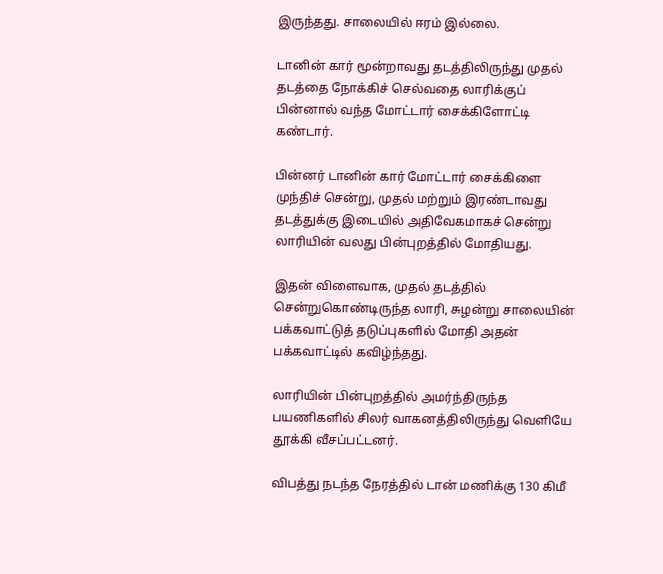இருந்தது. சாலையில் ஈரம் இல்லை.

டானின் கார் மூன்றாவது தடத்திலிருந்து முதல் தடத்தை நோக்கிச் செல்வதை லாரிக்குப் பின்னால் வந்த மோட்டார் சைக்கிளோட்டி கண்டார்.

பின்னர் டானின் கார் மோட்டார் சைக்கிளை முந்திச் சென்று, முதல் மற்றும் இரண்டாவது தடத்துக்கு இடையில் அதிவேகமாகச் சென்று லாரியின் வலது பின்புறத்தில் மோதியது.

இதன் விளைவாக, முதல் தடத்தில் சென்றுகொண்டிருந்த லாரி, சுழன்று சாலையின் பக்கவாட்டுத் தடுப்புகளில் மோதி அதன் பக்கவாட்டில் கவிழ்ந்தது.

லாரியின் பின்புறத்தில் அமர்ந்திருந்த பயணிகளில் சிலர் வாகனத்திலிருந்து வெளியே தூக்கி வீசப்பட்டனர்.

விபத்து நடந்த நேரத்தில் டான் மணிக்கு 130 கிமீ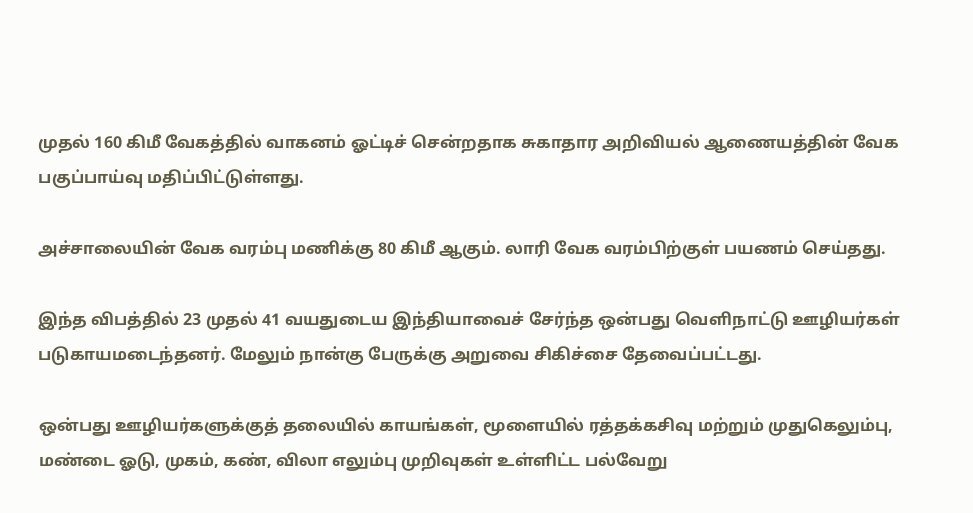முதல் 160 கிமீ வேகத்தில் வாகனம் ஓட்டிச் சென்றதாக சுகாதார அறிவியல் ஆணையத்தின் வேக பகுப்பாய்வு மதிப்பிட்டுள்ளது.

அச்சாலையின் வேக வரம்பு மணிக்கு 80 கிமீ ஆகும். லாரி வேக வரம்பிற்குள் பயணம் செய்தது.

இந்த விபத்தில் 23 முதல் 41 வயதுடைய இந்தியாவைச் சேர்ந்த ஒன்பது வெளிநாட்டு ஊழியர்கள் படுகாயமடைந்தனர். மேலும் நான்கு பேருக்கு அறுவை சிகிச்சை தேவைப்பட்டது.

ஒன்பது ஊழியர்களுக்குத் தலையில் காயங்கள், மூளையில் ரத்தக்கசிவு மற்றும் முதுகெலும்பு, மண்டை ஓடு, முகம், கண், விலா எலும்பு முறிவுகள் உள்ளிட்ட பல்வேறு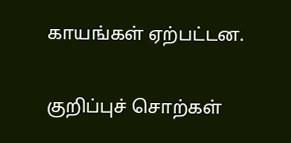காயங்கள் ஏற்பட்டன.

குறிப்புச் சொற்கள்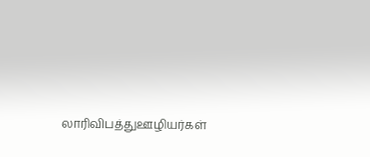லாரிவிபத்துஊழியர்கள்